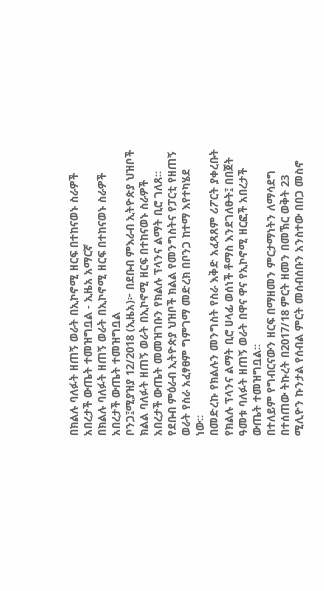በክልሉ ባለፉት ዘጠኝ ወራት በኢኮኖሚ ዘርፍ በተከናወኑ ስራዎች አበረታች ውጤት ተመዝግቧል - ኢዜአ አማርኛ
በክልሉ ባለፉት ዘጠኝ ወራት በኢኮኖሚ ዘርፍ በተከናወኑ ስራዎች አበረታች ውጤት ተመዝግቧል
ቦንጋ፤ሚያዝያ 12/2018 (ኢዜአ)፦ በደቡብ ምእራብ ኢትዮጵያ ህዝቦች ክልል ባለፉት ዘጠኝ ወራት በኢኮኖሚ ዘርፍ በተከናወኑ ስራዎች አበረታች ውጤት መመዝገቡን የክልሉ ፕላንና ልማት ቢሮ ገለጸ።
የደቡብ ምዕራብ ኢትዮጵያ ህዝቦች ክልል የመንግስትና የፓርቲ የዘጠኝ ወራት የስራ አፈፃፀም ግምገማ መድረክ በቦንጋ ከተማ እየተካሄደ ነው።
በመድረኩ የክልሉን መንግስት የስራ እቅድ አፈጻጸም ሪፖርት ያቀረቡት የክልሉ ፕላንና ልማት ቢሮ ሀላፊ ወሰነች ቶማስ እንደገለፁት፤ በበጀት ዓመቱ ባለፉት ዘጠኝ ወራት በዋና ዋና የኢኮኖሚ ዘርፎች አበረታች ውጤት ተመዝግቧል፡፡
በተለይም የግብርናውን ዘርፍ በማዘመን ምርታማነትን ለማሳደግ በተሰጠው ትኩረት በ2017/18 ምርት ዘመን በመኽር ወቅት 23 ሚሊዮን ኩንታል የሰብል ምርት መሰብሰቡን አንስተው በበጋ መስኖ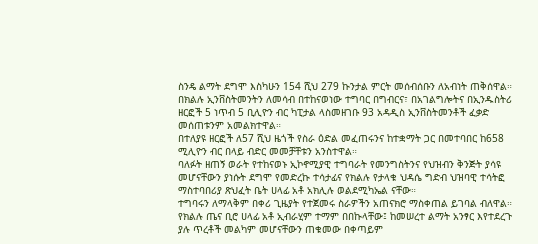ስንዴ ልማት ደግሞ እስካሁን 154 ሺህ 279 ኩንታል ምርት መሰብሰቡን ለአብነት ጠቅሰዋል።
በክልሉ ኢንቨስትመንትን ለመሳብ በተከናወነው ተግባር በግብርና፣ በአገልግሎትና በኢንዱስትሪ ዘርፎች 5 ነጥብ 5 ቢሊዮን ብር ካፒታል ላስመዘገቡ 93 አዳዲስ ኢንቨስትመንቶች ፈቃድ መሰጠቱንም አመልክተዋል።
በተለያዩ ዘርፎች ለ57 ሺህ ዜጎች የስራ ዕድል መፈጠሩንና ከተቋማት ጋር በመተባበር ከ658 ሚሊዮን ብር በላይ ብድር መመቻቸቱን አንስተዋል።
ባለፉት ዘጠኝ ወራት የተከናወኑ ኢኮኖሚያዊ ተግባራት የመንግስትንና የህዝብን ቅንጅት ያሳዩ መሆናቸውን ያነሱት ደግሞ የመድረኩ ተሳታፊና የክልሉ የታላቁ ህዳሴ ግድብ ህዝባዊ ተሳትፎ ማስተባበሪያ ጽህፈት ቤት ሀላፊ አቶ አክሊሉ ወልደሚካኤል ናቸው።
ተግባሩን ለማላቅም በቀሪ ጊዜያት የተጀመሩ ስራዎችን አጠናክሮ ማስቀጠል ይገባል ብለዋል።
የክልሉ ጤና ቢሮ ሀላፊ አቶ ኢብራሂም ተማም በበኩላቸው፤ ከመሠረተ ልማት አንፃር እየተደረጉ ያሉ ጥረቶች መልካም መሆናቸውን ጠቁመው በቀጣይም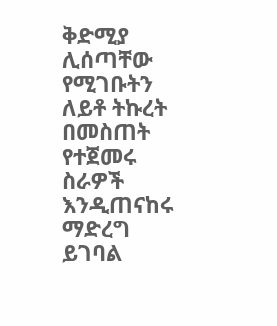ቅድሚያ ሊሰጣቸው የሚገቡትን ለይቶ ትኩረት በመስጠት የተጀመሩ ስራዎች እንዲጠናከሩ ማድረግ ይገባል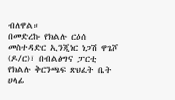ብለዋል።
በመድረኩ የክልሉ ርዕሰ መስተዳድር ኢንጂነር ነጋሽ ዋጌሾ (ዶ/ር)፣ በብልፅግና ፓርቲ የክልሉ ቅርንጫፍ ጽህፈት ቤት ሀላፊ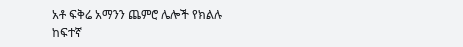አቶ ፍቅሬ አማንን ጨምሮ ሌሎች የክልሉ ከፍተኛ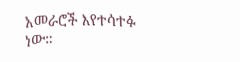አመራሮች እየተሳተፉ ነው።